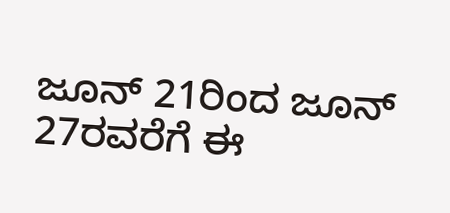ಜೂನ್ 21ರಿಂದ ಜೂನ್ 27ರವರೆಗೆ ಈ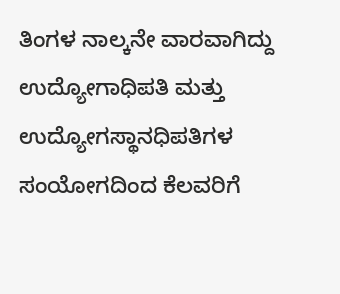ತಿಂಗಳ ನಾಲ್ಕನೇ ವಾರವಾಗಿದ್ದು ಉದ್ಯೋಗಾಧಿಪತಿ ಮತ್ತು ಉದ್ಯೋಗಸ್ಥಾನಧಿಪತಿಗಳ ಸಂಯೋಗದಿಂದ ಕೆಲವರಿಗೆ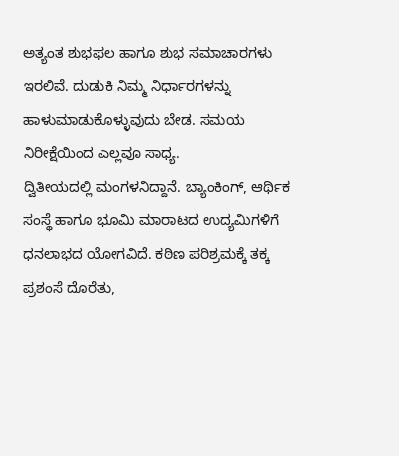ಅತ್ಯಂತ ಶುಭಫಲ ಹಾಗೂ ಶುಭ ಸಮಾಚಾರಗಳು ಇರಲಿವೆ. ದುಡುಕಿ ನಿಮ್ಮ ನಿರ್ಧಾರಗಳನ್ನು ಹಾಳುಮಾಡುಕೊಳ್ಳುವುದು ಬೇಡ. ಸಮಯ ನಿರೀಕ್ಷೆಯಿಂದ ಎಲ್ಲವೂ ಸಾಧ್ಯ.
ದ್ವಿತೀಯದಲ್ಲಿ ಮಂಗಳನಿದ್ದಾನೆ. ಬ್ಯಾಂಕಿಂಗ್, ಆರ್ಥಿಕ ಸಂಸ್ಥೆ ಹಾಗೂ ಭೂಮಿ ಮಾರಾಟದ ಉದ್ಯಮಿಗಳಿಗೆ ಧನಲಾಭದ ಯೋಗವಿದೆ. ಕಠಿಣ ಪರಿಶ್ರಮಕ್ಕೆ ತಕ್ಕ ಪ್ರಶಂಸೆ ದೊರೆತು,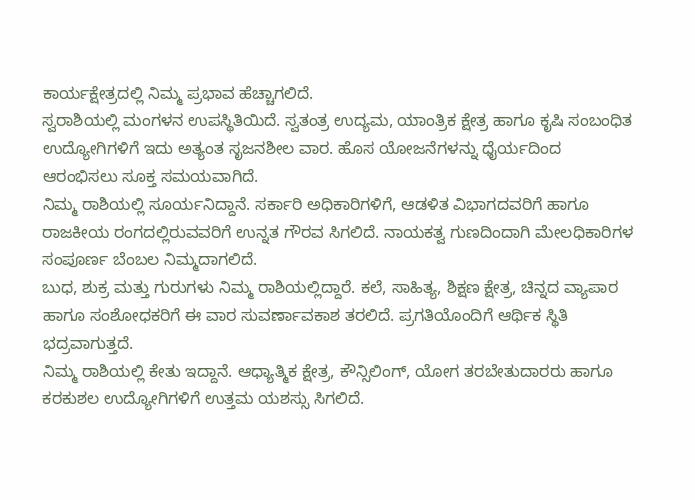ಕಾರ್ಯಕ್ಷೇತ್ರದಲ್ಲಿ ನಿಮ್ಮ ಪ್ರಭಾವ ಹೆಚ್ಚಾಗಲಿದೆ.
ಸ್ವರಾಶಿಯಲ್ಲಿ ಮಂಗಳನ ಉಪಸ್ಥಿತಿಯಿದೆ. ಸ್ವತಂತ್ರ ಉದ್ಯಮ, ಯಾಂತ್ರಿಕ ಕ್ಷೇತ್ರ ಹಾಗೂ ಕೃಷಿ ಸಂಬಂಧಿತ ಉದ್ಯೋಗಿಗಳಿಗೆ ಇದು ಅತ್ಯಂತ ಸೃಜನಶೀಲ ವಾರ. ಹೊಸ ಯೋಜನೆಗಳನ್ನು ಧೈರ್ಯದಿಂದ ಆರಂಭಿಸಲು ಸೂಕ್ತ ಸಮಯವಾಗಿದೆ.
ನಿಮ್ಮ ರಾಶಿಯಲ್ಲಿ ಸೂರ್ಯನಿದ್ದಾನೆ. ಸರ್ಕಾರಿ ಅಧಿಕಾರಿಗಳಿಗೆ, ಆಡಳಿತ ವಿಭಾಗದವರಿಗೆ ಹಾಗೂ ರಾಜಕೀಯ ರಂಗದಲ್ಲಿರುವವರಿಗೆ ಉನ್ನತ ಗೌರವ ಸಿಗಲಿದೆ. ನಾಯಕತ್ವ ಗುಣದಿಂದಾಗಿ ಮೇಲಧಿಕಾರಿಗಳ ಸಂಪೂರ್ಣ ಬೆಂಬಲ ನಿಮ್ಮದಾಗಲಿದೆ.
ಬುಧ, ಶುಕ್ರ ಮತ್ತು ಗುರುಗಳು ನಿಮ್ಮ ರಾಶಿಯಲ್ಲಿದ್ದಾರೆ. ಕಲೆ, ಸಾಹಿತ್ಯ, ಶಿಕ್ಷಣ ಕ್ಷೇತ್ರ, ಚಿನ್ನದ ವ್ಯಾಪಾರ ಹಾಗೂ ಸಂಶೋಧಕರಿಗೆ ಈ ವಾರ ಸುವರ್ಣಾವಕಾಶ ತರಲಿದೆ. ಪ್ರಗತಿಯೊಂದಿಗೆ ಆರ್ಥಿಕ ಸ್ಥಿತಿ ಭದ್ರವಾಗುತ್ತದೆ.
ನಿಮ್ಮ ರಾಶಿಯಲ್ಲಿ ಕೇತು ಇದ್ದಾನೆ. ಆಧ್ಯಾತ್ಮಿಕ ಕ್ಷೇತ್ರ, ಕೌನ್ಸಿಲಿಂಗ್, ಯೋಗ ತರಬೇತುದಾರರು ಹಾಗೂ ಕರಕುಶಲ ಉದ್ಯೋಗಿಗಳಿಗೆ ಉತ್ತಮ ಯಶಸ್ಸು ಸಿಗಲಿದೆ.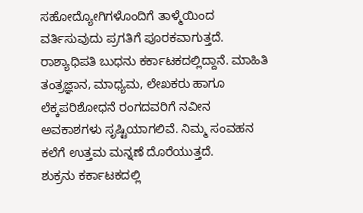ಸಹೋದ್ಯೋಗಿಗಳೊಂದಿಗೆ ತಾಳ್ಮೆಯಿಂದ ವರ್ತಿಸುವುದು ಪ್ರಗತಿಗೆ ಪೂರಕವಾಗುತ್ತದೆ.
ರಾಶ್ಯಾಧಿಪತಿ ಬುಧನು ಕರ್ಕಾಟಕದಲ್ಲಿದ್ದಾನೆ. ಮಾಹಿತಿ ತಂತ್ರಜ್ಞಾನ, ಮಾಧ್ಯಮ, ಲೇಖಕರು ಹಾಗೂ ಲೆಕ್ಕಪರಿಶೋಧನೆ ರಂಗದವರಿಗೆ ನವೀನ ಅವಕಾಶಗಳು ಸೃಷ್ಟಿಯಾಗಲಿವೆ. ನಿಮ್ಮ ಸಂವಹನ ಕಲೆಗೆ ಉತ್ತಮ ಮನ್ನಣೆ ದೊರೆಯುತ್ತದೆ.
ಶುಕ್ರನು ಕರ್ಕಾಟಕದಲ್ಲಿ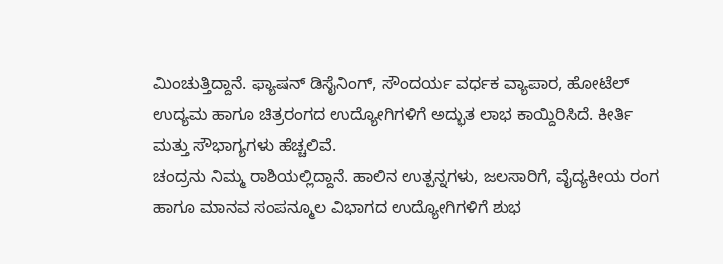ಮಿಂಚುತ್ತಿದ್ದಾನೆ. ಫ್ಯಾಷನ್ ಡಿಸೈನಿಂಗ್, ಸೌಂದರ್ಯ ವರ್ಧಕ ವ್ಯಾಪಾರ, ಹೋಟೆಲ್ ಉದ್ಯಮ ಹಾಗೂ ಚಿತ್ರರಂಗದ ಉದ್ಯೋಗಿಗಳಿಗೆ ಅದ್ಭುತ ಲಾಭ ಕಾಯ್ದಿರಿಸಿದೆ. ಕೀರ್ತಿ ಮತ್ತು ಸೌಭಾಗ್ಯಗಳು ಹೆಚ್ಚಲಿವೆ.
ಚಂದ್ರನು ನಿಮ್ಮ ರಾಶಿಯಲ್ಲಿದ್ದಾನೆ. ಹಾಲಿನ ಉತ್ಪನ್ನಗಳು, ಜಲಸಾರಿಗೆ, ವೈದ್ಯಕೀಯ ರಂಗ ಹಾಗೂ ಮಾನವ ಸಂಪನ್ಮೂಲ ವಿಭಾಗದ ಉದ್ಯೋಗಿಗಳಿಗೆ ಶುಭ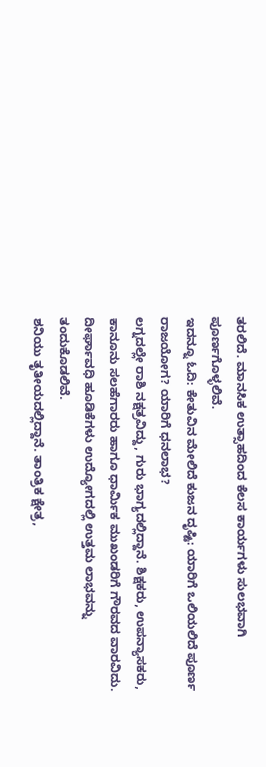ತರಲಿದೆ. ಮಾನಸಿಕ ಉತ್ಸಾಹದಿಂದ ಕೆಲಸ ಕಾರ್ಯಗಳು ಸುಲಭವಾಗಿ ಪೂರ್ಣಗೊಳ್ಳಲಿವೆ.
ಇದನ್ನೂ ಓದಿ: ಕೇತುವಿನ ಮೇಲಿದೆ ಕುಜನ ದೃಷ್ಟಿ: ಯಾರಿಗೆ ಒಲಿಯಲಿದೆ ಪೂರ್ಣ ರಾಜಯೋಗ? ಯಾರಿಗೆ ಧನಲಾಭ?
ಲಗ್ನದಲ್ಲೇ ರಾಶಿ ನಕ್ಷತ್ರವಿದ್ದು, ಗುರು ಭಾಗ್ಯದಲ್ಲಿದ್ದಾನೆ. ಶಿಕ್ಷಕರು, ಉಪನ್ಯಾಸಕರು, ಕಾನೂನು ಸಲಹೆಗಾರರು ಹಾಗೂ ಧಾರ್ಮಿಕ ಮುಖಂಡರಿಗೆ ಗೌರವದ ವಾರವಿದು. ದೀರ್ಘಾವಧಿ ಹೂಡಿಕೆಗಳು ಉದ್ಯೋಗದಲ್ಲಿ ಉತ್ತಮ ಲಾಭವನ್ನು ತಂದುಕೊಡಲಿವೆ.
ಶನಿಯು ತೃತೀಯದಲ್ಲಿದ್ದಾನೆ. ತಾಂತ್ರಿಕ ಕ್ಷೇತ್ರ,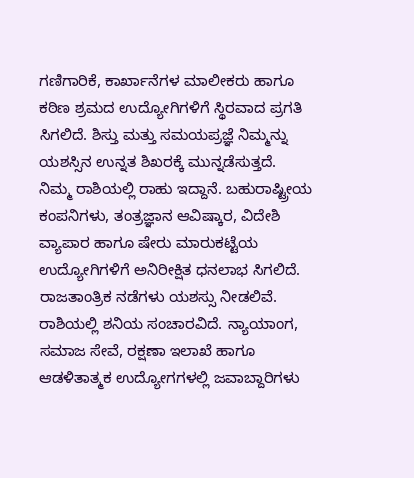ಗಣಿಗಾರಿಕೆ, ಕಾರ್ಖಾನೆಗಳ ಮಾಲೀಕರು ಹಾಗೂ ಕಠಿಣ ಶ್ರಮದ ಉದ್ಯೋಗಿಗಳಿಗೆ ಸ್ಥಿರವಾದ ಪ್ರಗತಿ ಸಿಗಲಿದೆ. ಶಿಸ್ತು ಮತ್ತು ಸಮಯಪ್ರಜ್ಞೆ ನಿಮ್ಮನ್ನು ಯಶಸ್ಸಿನ ಉನ್ನತ ಶಿಖರಕ್ಕೆ ಮುನ್ನಡೆಸುತ್ತದೆ.
ನಿಮ್ಮ ರಾಶಿಯಲ್ಲಿ ರಾಹು ಇದ್ದಾನೆ. ಬಹುರಾಷ್ಟ್ರೀಯ ಕಂಪನಿಗಳು, ತಂತ್ರಜ್ಞಾನ ಆವಿಷ್ಕಾರ, ವಿದೇಶಿ ವ್ಯಾಪಾರ ಹಾಗೂ ಷೇರು ಮಾರುಕಟ್ಟೆಯ ಉದ್ಯೋಗಿಗಳಿಗೆ ಅನಿರೀಕ್ಷಿತ ಧನಲಾಭ ಸಿಗಲಿದೆ. ರಾಜತಾಂತ್ರಿಕ ನಡೆಗಳು ಯಶಸ್ಸು ನೀಡಲಿವೆ.
ರಾಶಿಯಲ್ಲಿ ಶನಿಯ ಸಂಚಾರವಿದೆ. ನ್ಯಾಯಾಂಗ, ಸಮಾಜ ಸೇವೆ, ರಕ್ಷಣಾ ಇಲಾಖೆ ಹಾಗೂ ಆಡಳಿತಾತ್ಮಕ ಉದ್ಯೋಗಗಳಲ್ಲಿ ಜವಾಬ್ದಾರಿಗಳು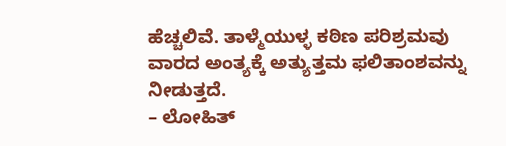ಹೆಚ್ಚಲಿವೆ. ತಾಳ್ಮೆಯುಳ್ಳ ಕಠಿಣ ಪರಿಶ್ರಮವು ವಾರದ ಅಂತ್ಯಕ್ಕೆ ಅತ್ಯುತ್ತಮ ಫಲಿತಾಂಶವನ್ನು ನೀಡುತ್ತದೆ.
– ಲೋಹಿತ್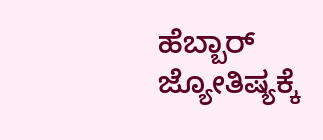ಹೆಬ್ಬಾರ್
ಜ್ಯೋತಿಷ್ಯಕ್ಕೆ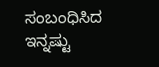ಸಂಬಂಧಿಸಿದ ಇನ್ನಷ್ಟು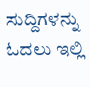ಸುದ್ದಿಗಳನ್ನು ಓದಲು ಇಲ್ಲಿ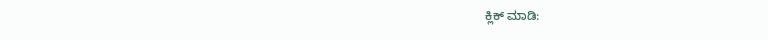ಕ್ಲಿಕ್ ಮಾಡಿ: